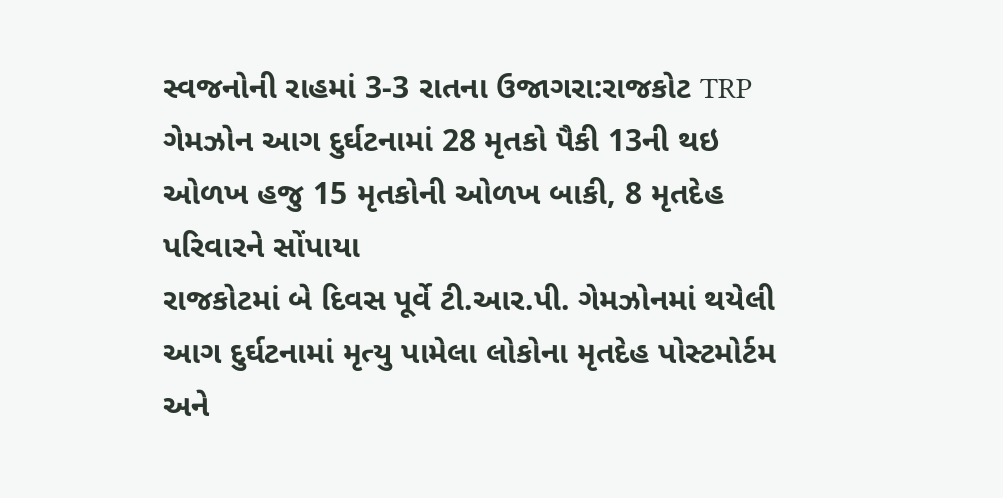સ્વજનોની રાહમાં 3-3 રાતના ઉજાગરા:રાજકોટ TRP ગેમઝોન આગ દુર્ઘટનામાં 28 મૃતકો પૈકી 13ની થઇ ઓળખ હજુ 15 મૃતકોની ઓળખ બાકી, 8 મૃતદેહ પરિવારને સોંપાયા
રાજકોટમાં બે દિવસ પૂર્વે ટી.આર.પી. ગેમઝોનમાં થયેલી આગ દુર્ઘટનામાં મૃત્યુ પામેલા લોકોના મૃતદેહ પોસ્ટમોર્ટમ અને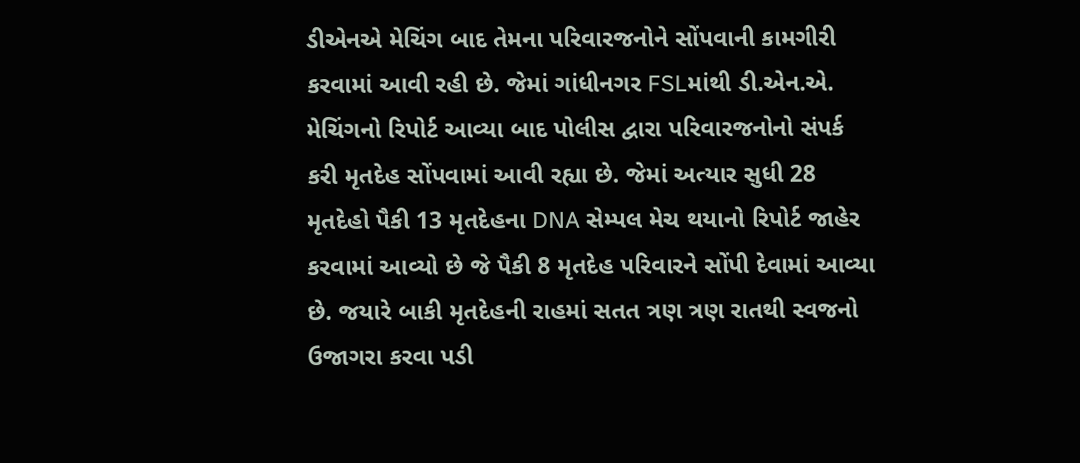ડીએનએ મેચિંગ બાદ તેમના પરિવારજનોને સોંપવાની કામગીરી કરવામાં આવી રહી છે. જેમાં ગાંધીનગર FSLમાંથી ડી.એન.એ. મેચિંગનો રિપોર્ટ આવ્યા બાદ પોલીસ દ્વારા પરિવારજનોનો સંપર્ક કરી મૃતદેહ સોંપવામાં આવી રહ્યા છે. જેમાં અત્યાર સુધી 28 મૃતદેહો પૈકી 13 મૃતદેહના DNA સેમ્પલ મેચ થયાનો રિપોર્ટ જાહેર કરવામાં આવ્યો છે જે પૈકી 8 મૃતદેહ પરિવારને સોંપી દેવામાં આવ્યા છે. જયારે બાકી મૃતદેહની રાહમાં સતત ત્રણ ત્રણ રાતથી સ્વજનો ઉજાગરા કરવા પડી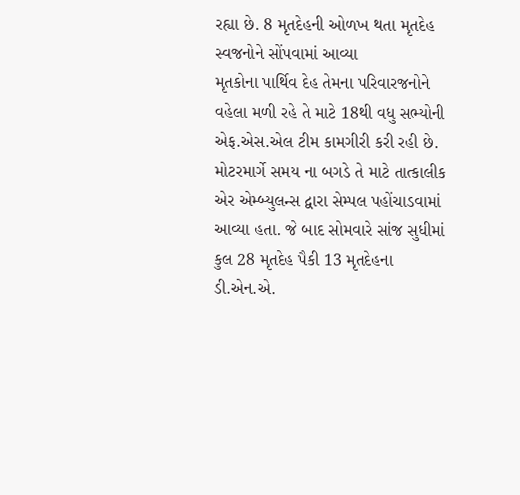રહ્યા છે. 8 મૃતદેહની ઓળખ થતા મૃતદેહ સ્વજનોને સોંપવામાં આવ્યા
મૃતકોના પાર્થિવ દેહ તેમના પરિવારજનોને વહેલા મળી રહે તે માટે 18થી વધુ સભ્યોની એફ.એસ.એલ ટીમ કામગીરી કરી રહી છે. મોટરમાર્ગે સમય ના બગડે તે માટે તાત્કાલીક એર એમ્બ્યુલન્સ દ્વારા સેમ્પલ પહોંચાડવામાં આવ્યા હતા. જે બાદ સોમવારે સાંજ સુધીમાં કુલ 28 મૃતદેહ પૈકી 13 મૃતદેહના ડી.એન.એ.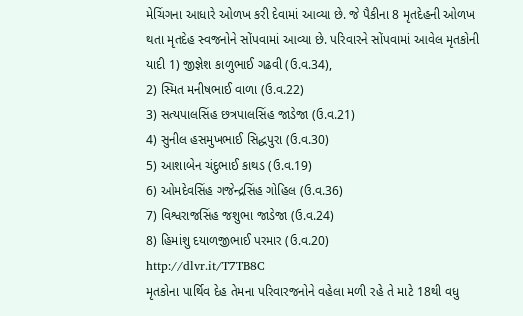મેચિંગના આધારે ઓળખ કરી દેવામાં આવ્યા છે. જે પૈકીના 8 મૃતદેહની ઓળખ થતા મૃતદેહ સ્વજનોને સોંપવામાં આવ્યા છે. પરિવારને સોંપવામાં આવેલ મૃતકોની યાદી 1) જીજ્ઞેશ કાળુભાઈ ગઢવી (ઉ.વ.34),
2) સ્મિત મનીષભાઈ વાળા (ઉ.વ.22)
3) સત્યપાલસિંહ છત્રપાલસિંહ જાડેજા (ઉ.વ.21)
4) સુનીલ હસમુખભાઈ સિદ્ધપુરા (ઉ.વ.30)
5) આશાબેન ચંદુભાઈ કાથડ (ઉ.વ.19)
6) ઓમદેવસિંહ ગજેન્દ્રસિંહ ગોહિલ (ઉ.વ.36)
7) વિશ્વરાજસિંહ જશુભા જાડેજા (ઉ.વ.24)
8) હિમાંશુ દયાળજીભાઈ પરમાર (ઉ.વ.20)
http://dlvr.it/T7TB8C
મૃતકોના પાર્થિવ દેહ તેમના પરિવારજનોને વહેલા મળી રહે તે માટે 18થી વધુ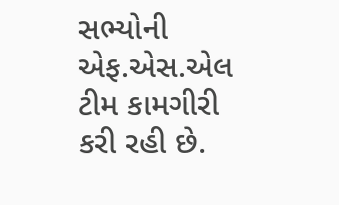સભ્યોની એફ.એસ.એલ ટીમ કામગીરી કરી રહી છે.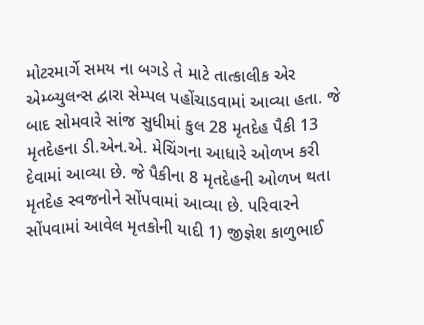મોટરમાર્ગે સમય ના બગડે તે માટે તાત્કાલીક એર એમ્બ્યુલન્સ દ્વારા સેમ્પલ પહોંચાડવામાં આવ્યા હતા. જે બાદ સોમવારે સાંજ સુધીમાં કુલ 28 મૃતદેહ પૈકી 13 મૃતદેહના ડી.એન.એ. મેચિંગના આધારે ઓળખ કરી દેવામાં આવ્યા છે. જે પૈકીના 8 મૃતદેહની ઓળખ થતા મૃતદેહ સ્વજનોને સોંપવામાં આવ્યા છે. પરિવારને સોંપવામાં આવેલ મૃતકોની યાદી 1) જીજ્ઞેશ કાળુભાઈ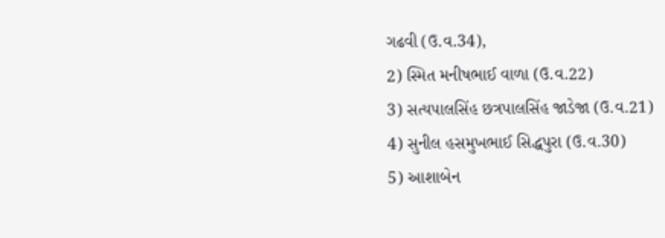ગઢવી (ઉ.વ.34),
2) સ્મિત મનીષભાઈ વાળા (ઉ.વ.22)
3) સત્યપાલસિંહ છત્રપાલસિંહ જાડેજા (ઉ.વ.21)
4) સુનીલ હસમુખભાઈ સિદ્ધપુરા (ઉ.વ.30)
5) આશાબેન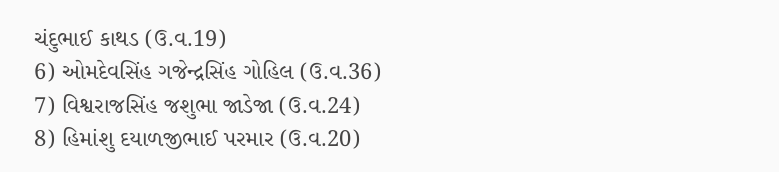ચંદુભાઈ કાથડ (ઉ.વ.19)
6) ઓમદેવસિંહ ગજેન્દ્રસિંહ ગોહિલ (ઉ.વ.36)
7) વિશ્વરાજસિંહ જશુભા જાડેજા (ઉ.વ.24)
8) હિમાંશુ દયાળજીભાઈ પરમાર (ઉ.વ.20)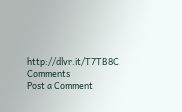http://dlvr.it/T7TB8C
Comments
Post a Comment